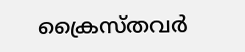ക്രൈസ്തവർ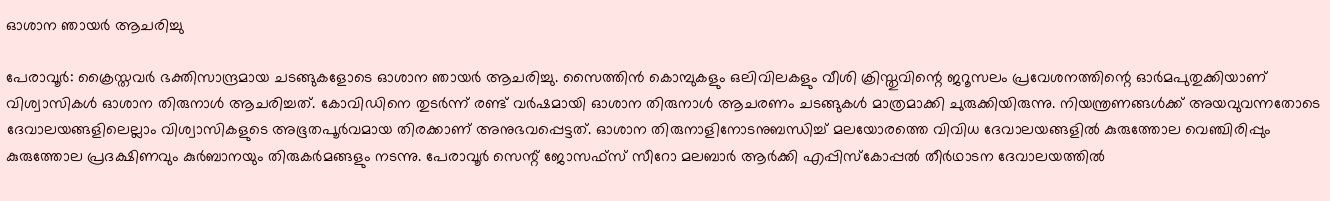ഓശാന ഞായർ ആചരിച്ചു

പേരാവൂർ: ക്രൈസ്തവർ ഭക്തിസാന്ദ്രമായ ചടങ്ങുകളോടെ ഓശാന ഞായർ ആചരിച്ചു. സൈത്തിൻ കൊമ്പുകളും ഒലിവിലകളും വീശി ക്രിസ്തുവിന്റെ ജറൂസലം പ്രവേശനത്തിന്റെ ഓർമപുതുക്കിയാണ് വിശ്വാസികൾ ഓശാന തിരുനാൾ ആചരിച്ചത്. കോവിഡിനെ തുടർന്ന് രണ്ട് വർഷമായി ഓശാന തിരുനാൾ ആചരണം ചടങ്ങുകൾ മാത്രമാക്കി ചുരുക്കിയിരുന്നു. നിയന്ത്രണങ്ങൾക്ക് അയവുവന്നതോടെ ദേവാലയങ്ങളിലെല്ലാം വിശ്വാസികളുടെ അഭൂതപൂർവമായ തിരക്കാണ് അനുഭവപ്പെട്ടത്. ഓശാന തിരുനാളിനോടനുബന്ധിച്ച് മലയോരത്തെ വിവിധ ദേവാലയങ്ങളിൽ കുരുത്തോല വെഞ്ചിരിപ്പും കുരുത്തോല പ്രദക്ഷിണവും കുർബാനയും തിരുകർമങ്ങളും നടന്നു. പേരാവൂർ സെന്റ് ജോസഫ്സ് സീറോ മലബാർ ആർക്കി എപ്പിസ്കോപ്പൽ തീർഥാടന ദേവാലയത്തിൽ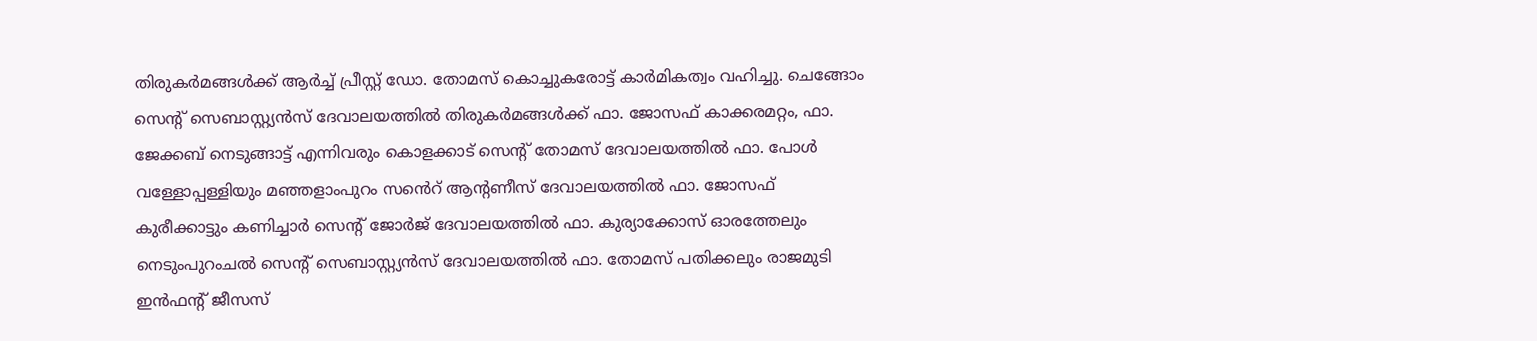തിരുകർമങ്ങൾക്ക് ആർച്ച് പ്രീസ്റ്റ് ഡോ. തോമസ് കൊച്ചുകരോട്ട് കാർമികത്വം വഹിച്ചു. ചെങ്ങോം സെന്റ് സെബാസ്റ്റ്യൻസ് ദേവാലയത്തിൽ തിരുകർമങ്ങൾക്ക് ഫാ. ജോസഫ് കാക്കരമറ്റം, ഫാ. ജേക്കബ് നെടുങ്ങാട്ട് എന്നിവരും കൊളക്കാട് സെന്റ് തോമസ് ദേവാലയത്തിൽ ഫാ. പോൾ വള്ളോപ്പള്ളിയും മഞ്ഞളാംപുറം സൻെറ് ആന്റണീസ് ദേവാലയത്തിൽ ഫാ. ജോസഫ് കുരീക്കാട്ടും കണിച്ചാർ സെന്റ് ജോർജ് ദേവാലയത്തിൽ ഫാ. കുര്യാക്കോസ് ഓരത്തേലും നെടുംപുറംചൽ സെന്റ് സെബാസ്റ്റ്യൻസ് ദേവാലയത്തിൽ ഫാ. തോമസ് പതിക്കലും രാജമുടി ഇൻഫന്റ് ജീസസ്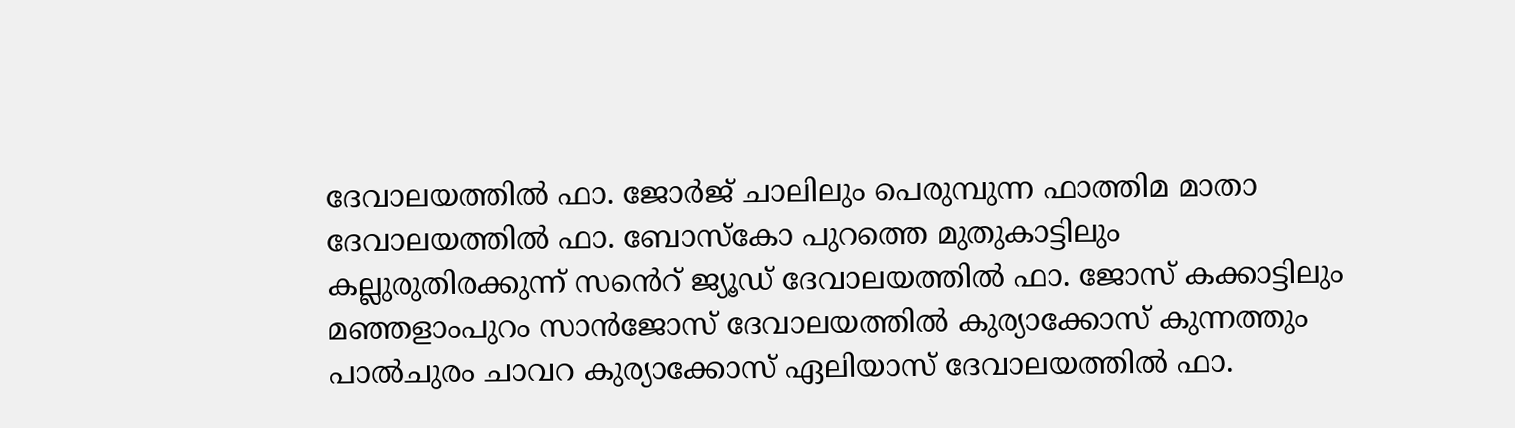ദേവാലയത്തിൽ ഫാ. ജോർജ് ചാലിലും പെരുമ്പുന്ന ഫാത്തിമ മാതാ ദേവാലയത്തിൽ ഫാ. ബോസ്കോ പുറത്തെ മുതുകാട്ടിലും കല്ലുരുതിരക്കുന്ന് സൻെറ് ജ്യൂഡ് ദേവാലയത്തിൽ ഫാ. ജോസ് കക്കാട്ടിലും മഞ്ഞളാംപുറം സാൻജോസ് ദേവാലയത്തിൽ കുര്യാക്കോസ് കുന്നത്തും പാൽചുരം ചാവറ കുര്യാക്കോസ് ഏലിയാസ് ദേവാലയത്തിൽ ഫാ.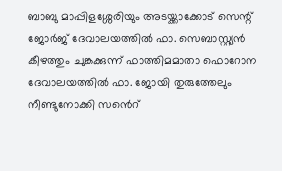ബാബു മാപ്പിളശ്ശേരിയും അടയ്ക്കാക്കോട് സെന്റ് ജോർജ് ദേവാലയത്തിൽ ഫാ. സെബാസ്റ്റ്യൻ കീഴത്തും ചുങ്കക്കുന്ന് ഫാത്തിമമാതാ ഫൊറോന ദേവാലയത്തിൽ ഫാ. ജോയി തുരുത്തേലും നീണ്ടുനോക്കി സൻെറ്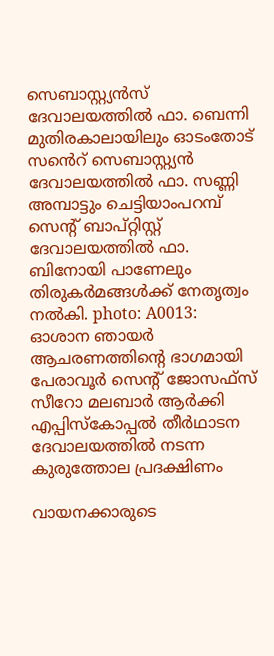സെബാസ്റ്റ്യൻസ് ദേവാലയത്തിൽ ഫാ. ബെന്നി മുതിരകാലായിലും ഓടംതോട് സൻെറ് സെബാസ്റ്റ്യൻ ദേവാലയത്തിൽ ഫാ. സണ്ണി അമ്പാട്ടും ചെട്ടിയാംപറമ്പ് സെന്റ് ബാപ്റ്റിസ്റ്റ് ദേവാലയത്തിൽ ഫാ. ബിനോയി പാണേലും തിരുകർമങ്ങൾക്ക് നേതൃത്വം നൽകി. photo: A0013: ഓശാന ഞായർ ആചരണത്തിന്റെ ഭാഗമായി പേരാവൂർ സെന്റ് ജോസഫ്സ് സീറോ മലബാർ ആർക്കി എപ്പിസ്കോപ്പൽ തീർഥാടന ദേവാലയത്തിൽ നടന്ന കുരുത്തോല പ്രദക്ഷിണം

വായനക്കാരുടെ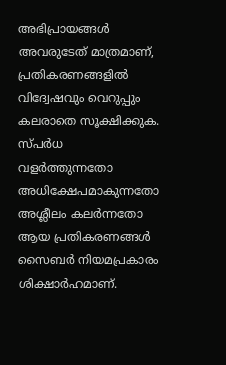അഭിപ്രായങ്ങള്‍ അവരുടേത് മാത്രമാണ്, പ്രതികരണങ്ങളിൽ വിദ്വേഷവും വെറുപ്പും കലരാതെ സൂക്ഷിക്കുക. സ്പർധ വളർത്തുന്നതോ അധിക്ഷേപമാകുന്നതോ അശ്ലീലം കലർന്നതോ ആയ പ്രതികരണങ്ങൾ സൈബർ നിയമപ്രകാരം ശിക്ഷാർഹമാണ്.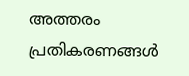അത്തരം പ്രതികരണങ്ങൾ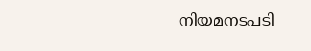നിയമനടപടി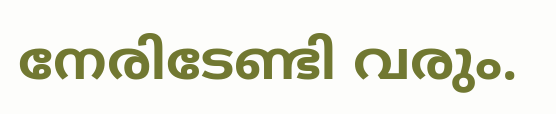നേരിടേണ്ടി വരും.